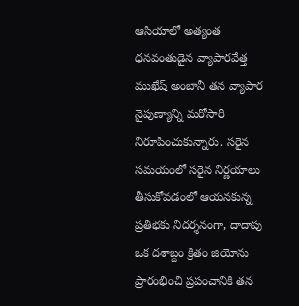ఆసియాలో అత్యంత ధనవంతుడైన వ్యాపారవేత్త ముఖేష్ అంబానీ తన వ్యాపార నైపుణ్యాన్ని మరోసారి నిరూపించుకున్నారు. సరైన సమయంలో సరైన నిర్ణయాలు తీసుకోవడంలో ఆయనకున్న ప్రతిభకు నిదర్శనంగా, దాదాపు ఒక దశాబ్దం క్రితం జియోను ప్రారంభించి ప్రపంచానికి తన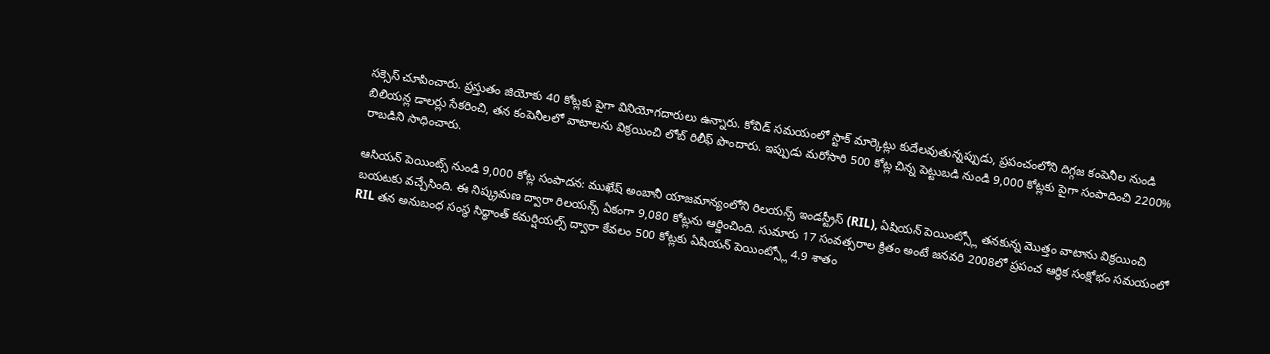సక్సెస్ చూపించారు. ప్రస్తుతం జియోకు 40 కోట్లకు పైగా వినియోగదారులు ఉన్నారు. కోవిడ్ సమయంలో స్టాక్ మార్కెట్లు కుదేలవుతున్నప్పుడు, ప్రపంచంలోని దిగ్గజ కంపెనీల నుండి బిలియన్ల డాలర్లు సేకరించి, తన కంపెనీలలో వాటాలను విక్రయించి లోబ్ రిలీఫ్ పొందారు. ఇప్పుడు మరోసారి 500 కోట్ల చిన్న పెట్టుబడి నుండి 9,000 కోట్లకు పైగా సంపాదించి 2200% రాబడిని సాధించారు.

ఆసియన్ పెయింట్స్ నుండి 9,000 కోట్ల సంపాదన: ముఖేష్ అంబానీ యాజమాన్యంలోని రిలయన్స్ ఇండస్ట్రీస్ (RIL), ఏషియన్ పెయింట్స్లో తనకున్న మొత్తం వాటాను విక్రయించి బయటకు వచ్చేసింది. ఈ నిష్క్రమణ ద్వారా రిలయన్స్ ఏకంగా 9,080 కోట్లను ఆర్జించింది. సుమారు 17 సంవత్సరాల క్రితం అంటే జనవరి 2008లో ప్రపంచ ఆర్థిక సంక్షోభం సమయంలో RIL తన అనుబంధ సంస్థ సిద్ధాంత్ కమర్షియల్స్ ద్వారా కేవలం 500 కోట్లకు ఏషియన్ పెయింట్స్లో 4.9 శాతం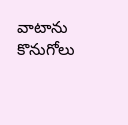వాటాను కొనుగోలు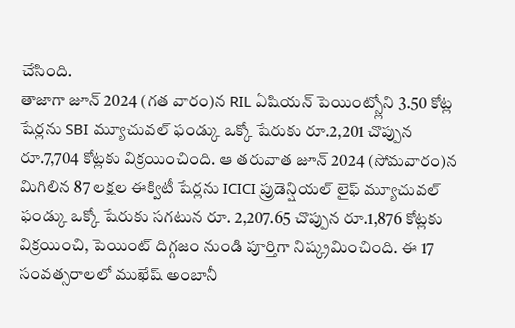చేసింది.
తాజాగా జూన్ 2024 (గత వారం)న RIL ఏషియన్ పెయింట్స్లోని 3.50 కోట్ల షేర్లను SBI మ్యూచువల్ ఫండ్కు ఒక్కో షేరుకు రూ.2,201 చొప్పున రూ.7,704 కోట్లకు విక్రయించింది. ఆ తరువాత జూన్ 2024 (సోమవారం)న మిగిలిన 87 లక్షల ఈక్విటీ షేర్లను ICICI ప్రుడెన్షియల్ లైఫ్ మ్యూచువల్ ఫండ్కు ఒక్కో షేరుకు సగటున రూ. 2,207.65 చొప్పున రూ.1,876 కోట్లకు విక్రయించి, పెయింట్ దిగ్గజం నుండి పూర్తిగా నిష్క్రమించింది. ఈ 17 సంవత్సరాలలో ముఖేష్ అంబానీ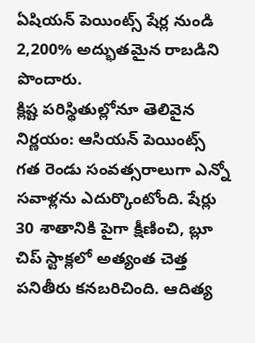ఏషియన్ పెయింట్స్ షేర్ల నుండి 2,200% అద్భుతమైన రాబడిని పొందారు.
క్లిష్ట పరిస్థితుల్లోనూ తెలివైన నిర్ణయం: ఆసియన్ పెయింట్స్ గత రెండు సంవత్సరాలుగా ఎన్నో సవాళ్లను ఎదుర్కొంటోంది. షేర్లు 30 శాతానికి పైగా క్షీణించి, బ్లూ చిప్ స్టాక్లలో అత్యంత చెత్త పనితీరు కనబరిచింది. ఆదిత్య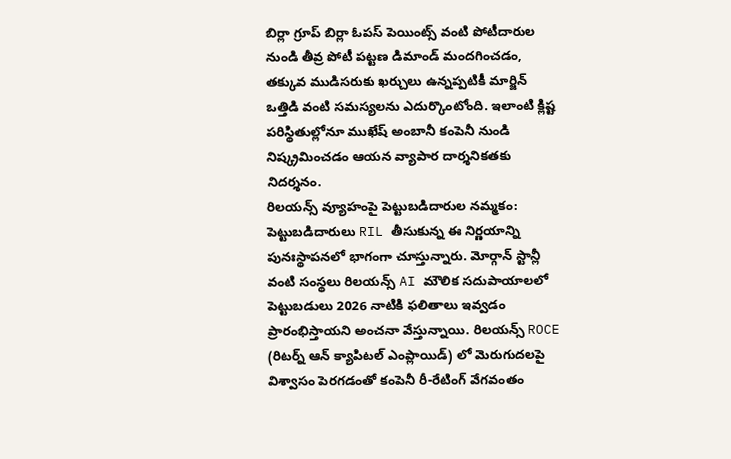బిర్లా గ్రూప్ బిర్లా ఓపస్ పెయింట్స్ వంటి పోటీదారుల నుండి తీవ్ర పోటీ పట్టణ డిమాండ్ మందగించడం, తక్కువ ముడిసరుకు ఖర్చులు ఉన్నప్పటికీ మార్జిన్ ఒత్తిడి వంటి సమస్యలను ఎదుర్కొంటోంది. ఇలాంటి క్లిష్ట పరిస్థితుల్లోనూ ముఖేష్ అంబానీ కంపెనీ నుండి నిష్క్రమించడం ఆయన వ్యాపార దార్శనికతకు నిదర్శనం.
రిలయన్స్ వ్యూహంపై పెట్టుబడిదారుల నమ్మకం: పెట్టుబడిదారులు RIL తీసుకున్న ఈ నిర్ణయాన్ని పునఃస్థాపనలో భాగంగా చూస్తున్నారు. మోర్గాన్ స్టాన్లీ వంటి సంస్థలు రిలయన్స్ AI మౌలిక సదుపాయాలలో పెట్టుబడులు 2026 నాటికి ఫలితాలు ఇవ్వడం ప్రారంభిస్తాయని అంచనా వేస్తున్నాయి. రిలయన్స్ ROCE (రిటర్న్ ఆన్ క్యాపిటల్ ఎంప్లాయిడ్) లో మెరుగుదలపై విశ్వాసం పెరగడంతో కంపెనీ రీ-రేటింగ్ వేగవంతం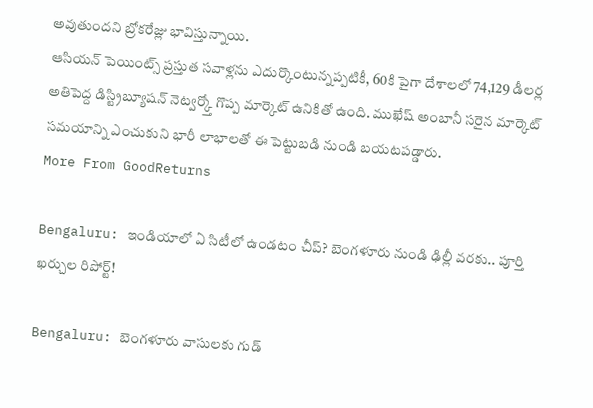అవుతుందని బ్రోకరేజ్లు భావిస్తున్నాయి.
ఆసియన్ పెయింట్స్ ప్రస్తుత సవాళ్లను ఎదుర్కొంటున్నప్పటికీ, 60కి పైగా దేశాలలో 74,129 డీలర్ల అతిపెద్ద డిస్ట్రిబ్యూషన్ నెట్వర్క్తో గొప్ప మార్కెట్ ఉనికితో ఉంది. ముఖేష్ అంబానీ సరైన మార్కెట్ సమయాన్ని ఎంచుకుని భారీ లాభాలతో ఈ పెట్టుబడి నుండి బయటపడ్డారు.
More From GoodReturns

Bengaluru: ఇండియాలో ఏ సిటీలో ఉండటం చీప్? బెంగళూరు నుండి ఢిల్లీ వరకు.. పూర్తి ఖర్చుల రిపోర్ట్!

Bengaluru: బెంగళూరు వాసులకు గుడ్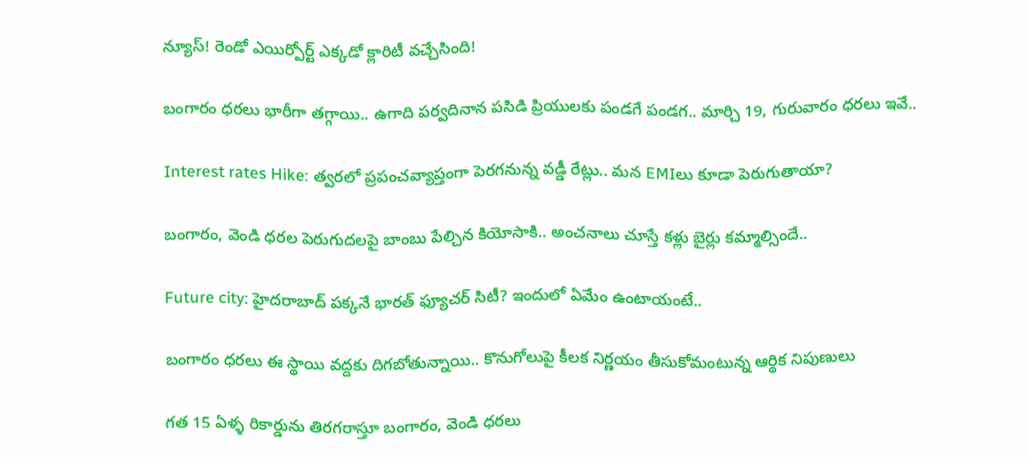న్యూస్! రెండో ఎయిర్పోర్ట్ ఎక్కడో క్లారిటీ వచ్చేసింది!

బంగారం ధరలు భారీగా తగ్గాయి.. ఉగాది పర్వదినాన పసిడి ప్రియులకు పండగే పండగ.. మార్చి 19, గురువారం ధరలు ఇవే..

Interest rates Hike: త్వరలో ప్రపంచవ్యాప్తంగా పెరగనున్న వడ్డీ రేట్లు.. మన EMIలు కూడా పెరుగుతాయా?

బంగారం, వెండి ధరల పెరుగుదలపై బాంబు పేల్చిన కియోసాకి.. అంచనాలు చూస్తే కళ్లు బైర్లు కమ్మాల్సిందే..

Future city: హైదరాబాద్ పక్కనే భారత్ ఫ్యూచర్ సిటీ? ఇందులో ఏమేం ఉంటాయంటే..

బంగారం ధరలు ఈ స్థాయి వద్దకు దిగబోతున్నాయి.. కొనుగోలుపై కీలక నిర్ణయం తీసుకోమంటున్న ఆర్థిక నిపుణులు

గత 15 ఏళ్ళ రికార్డును తిరగరాస్తూ బంగారం, వెండి ధరలు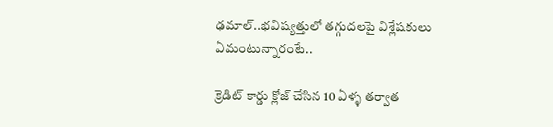ఢమాల్..భవిష్యత్తులో తగ్గుదలపై విశ్లేషకులు ఏమంటున్నారంటే..

క్రెడిట్ కార్డు క్లోజ్ చేసిన 10 ఏళ్ళ తర్వాత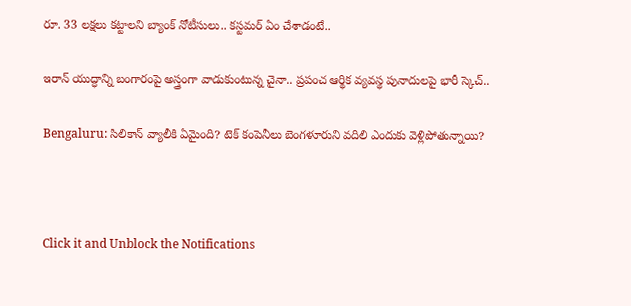రూ. 33 లక్షలు కట్టాలని బ్యాంక్ నోటీసులు.. కస్టమర్ ఏం చేశాడంటే..

ఇరాన్ యుద్ధాన్ని బంగారంపై అస్త్రంగా వాడుకుంటున్న చైనా.. ప్రపంచ ఆర్థిక వ్యవస్థ పునాదులపై భారీ స్కెచ్..

Bengaluru: సిలికాన్ వ్యాలీకి ఏమైంది? టెక్ కంపెనీలు బెంగళూరుని వదిలి ఎందుకు వెళ్లిపోతున్నాయి?



Click it and Unblock the Notifications